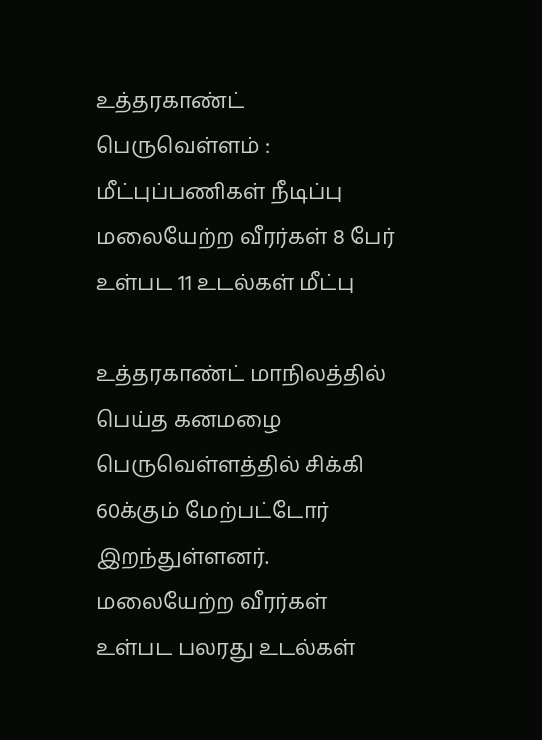உத்தரகாண்ட் பெருவெள்ளம் : மீட்புப்பணிகள் நீடிப்பு மலையேற்ற வீரர்கள் 8 பேர் உள்பட 11 உடல்கள் மீட்பு

உத்தரகாண்ட் மாநிலத்தில் பெய்த கனமழை பெருவெள்ளத்தில் சிக்கி 60க்கும் மேற்பட்டோர் இறந்துள்ளனர். மலையேற்ற வீரர்கள் உள்பட பலரது உடல்கள்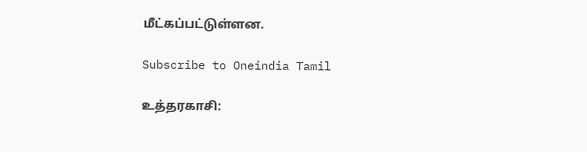மீட்கப்பட்டுள்ளன.

Subscribe to Oneindia Tamil

உத்தரகாசி: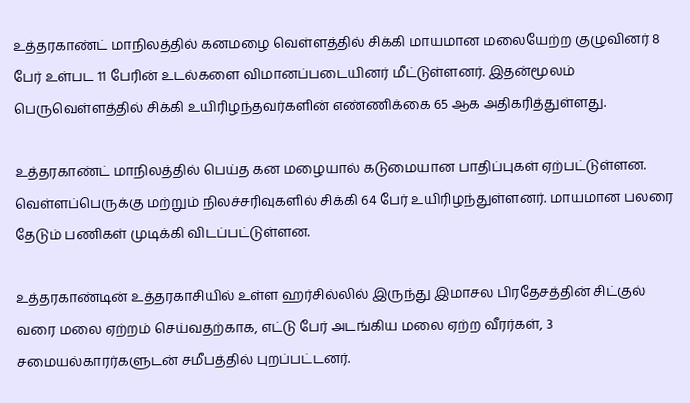உத்தரகாண்ட் மாநிலத்தில் கனமழை வெள்ளத்தில் சிக்கி மாயமான மலையேற்ற குழுவினர் 8 பேர் உள்பட 11 பேரின் உடல்களை விமானப்படையினர் மீட்டுள்ளனர். இதன்மூலம் பெருவெள்ளத்தில் சிக்கி உயிரிழந்தவர்களின் எண்ணிக்கை 65 ஆக அதிகரித்துள்ளது.

உத்தரகாண்ட் மாநிலத்தில் பெய்த கன மழையால் கடுமையான பாதிப்புகள் ஏற்பட்டுள்ளன. வெள்ளப்பெருக்கு மற்றும் நிலச்சரிவுகளில் சிக்கி 64 பேர் உயிரிழந்துள்ளனர். மாயமான பலரை தேடும் பணிகள் முடிக்கி விடப்பட்டுள்ளன.

உத்தரகாண்டின் உத்தரகாசியில் உள்ள ஹர்சில்லில் இருந்து இமாசல பிரதேசத்தின் சிட்குல் வரை மலை ஏற்றம் செய்வதற்காக, எட்டு பேர் அடங்கிய மலை ஏற்ற வீரர்கள், 3 சமையல்காரர்களுடன் சமீபத்தில் புறப்பட்டனர்.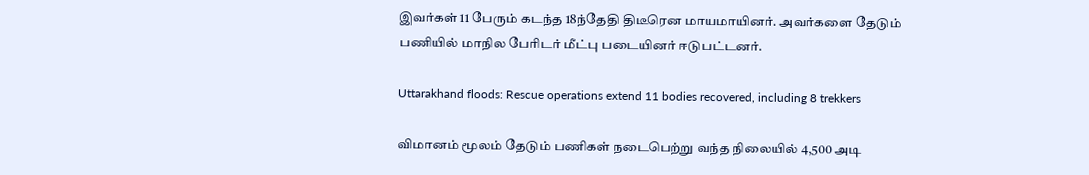இவர்கள் 11 பேரும் கடந்த 18ந்தேதி திடீரென மாயமாயினர். அவர்களை தேடும் பணியில் மாநில பேரிடர் மீட்பு படையினர் ஈடுபட்டனர்.

Uttarakhand floods: Rescue operations extend 11 bodies recovered, including 8 trekkers

விமானம் மூலம் தேடும் பணிகள் நடைபெற்று வந்த நிலையில் 4,500 அடி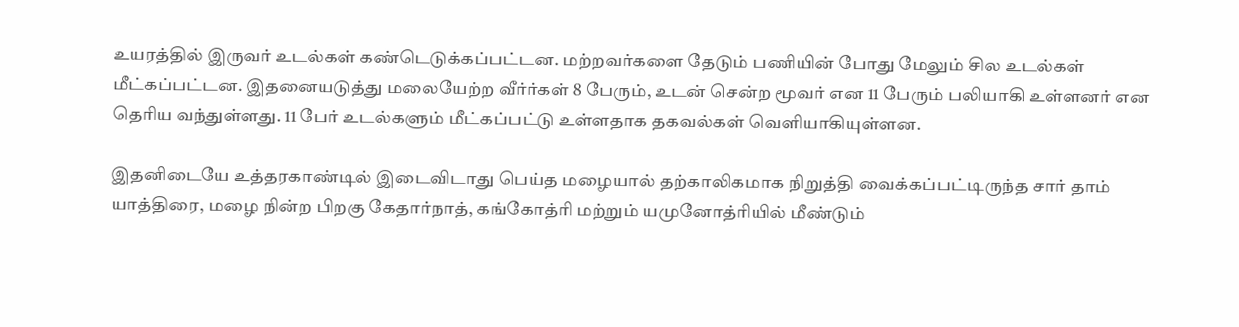உயரத்தில் இருவர் உடல்கள் கண்டெடுக்கப்பட்டன. மற்றவர்களை தேடும் பணியின் போது மேலும் சில உடல்கள் மீட்கப்பட்டன. இதனையடுத்து மலையேற்ற வீர்ர்கள் 8 பேரும், உடன் சென்ற மூவர் என 11 பேரும் பலியாகி உள்ளனர் என தெரிய வந்துள்ளது. 11 பேர் உடல்களும் மீட்கப்பட்டு உள்ளதாக தகவல்கள் வெளியாகியுள்ளன.

இதனிடையே உத்தரகாண்டில் இடைவிடாது பெய்த மழையால் தற்காலிகமாக நிறுத்தி வைக்கப்பட்டிருந்த சார் தாம் யாத்திரை, மழை நின்ற பிறகு கேதார்நாத், கங்கோத்ரி மற்றும் யமுனோத்ரியில் மீண்டும்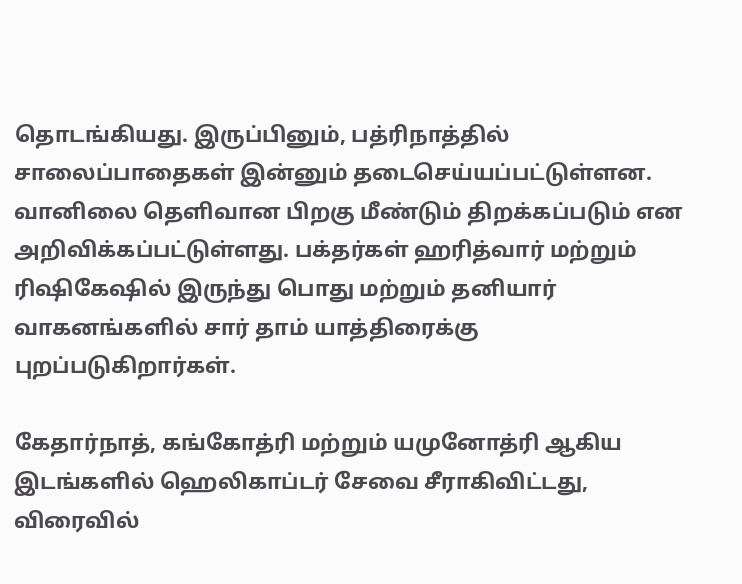தொடங்கியது. இருப்பினும், பத்ரிநாத்தில் சாலைப்பாதைகள் இன்னும் தடைசெய்யப்பட்டுள்ளன. வானிலை தெளிவான பிறகு மீண்டும் திறக்கப்படும் என அறிவிக்கப்பட்டுள்ளது. பக்தர்கள் ஹரித்வார் மற்றும் ரிஷிகேஷில் இருந்து பொது மற்றும் தனியார் வாகனங்களில் சார் தாம் யாத்திரைக்கு புறப்படுகிறார்கள்.

கேதார்நாத், கங்கோத்ரி மற்றும் யமுனோத்ரி ஆகிய இடங்களில் ஹெலிகாப்டர் சேவை சீராகிவிட்டது, விரைவில்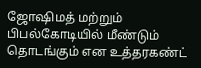ஜோஷிமத் மற்றும் பிபல்கோடியில் மீண்டும் தொடங்கும் என உத்தரகண்ட்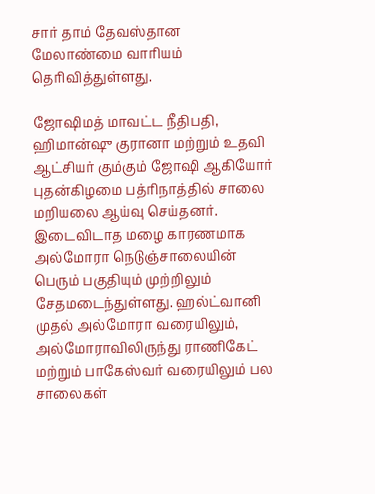சார் தாம் தேவஸ்தான மேலாண்மை வாரியம் தெரிவித்துள்ளது.

ஜோஷிமத் மாவட்ட நீதிபதி, ஹிமான்ஷு குரானா மற்றும் உதவி ஆட்சியர் கும்கும் ஜோஷி ஆகியோர் புதன்கிழமை பத்ரிநாத்தில் சாலை மறியலை ஆய்வு செய்தனர். இடைவிடாத மழை காரணமாக அல்மோரா நெடுஞ்சாலையின் பெரும் பகுதியும் முற்றிலும் சேதமடைந்துள்ளது. ஹல்ட்வானி முதல் அல்மோரா வரையிலும், அல்மோராவிலிருந்து ராணிகேட் மற்றும் பாகேஸ்வர் வரையிலும் பல சாலைகள்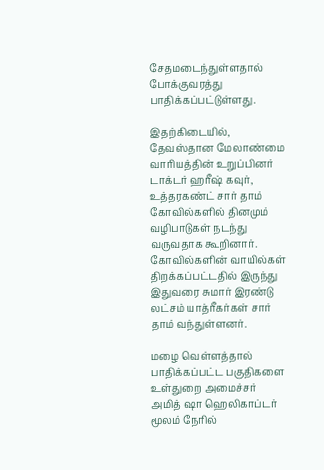சேதமடைந்துள்ளதால் போக்குவரத்து பாதிக்கப்பட்டுள்ளது.

இதற்கிடையில், தேவஸ்தான மேலாண்மை வாரியத்தின் உறுப்பினர் டாக்டர் ஹரீஷ் கவுர், உத்தரகண்ட் சார் தாம் கோவில்களில் தினமும் வழிபாடுகள் நடந்து வருவதாக கூறினார். கோவில்களின் வாயில்கள் திறக்கப்பட்டதில் இருந்து இதுவரை சுமார் இரண்டு லட்சம் யாத்ரீகர்கள் சார் தாம் வந்துள்ளனர்.

மழை வெள்ளத்தால் பாதிக்கப்பட்ட பகுதிகளை உள்துறை அமைச்சர் அமித் ஷா ஹெலிகாப்டர் மூலம் நேரில்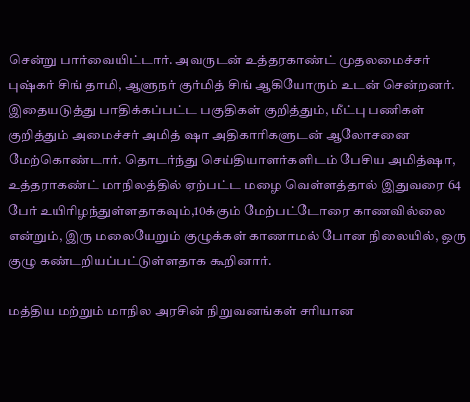சென்று பார்வையிட்டார். அவருடன் உத்தரகாண்ட் முதலமைச்சர் புஷ்கர் சிங் தாமி, ஆளுநர் குர்மித் சிங் ஆகியோரும் உடன் சென்றனர். இதையடுத்து பாதிக்கப்பட்ட பகுதிகள் குறித்தும், மீட்பு பணிகள் குறித்தும் அமைச்சர் அமித் ஷா அதிகாரிகளுடன் ஆலோசனை மேற்கொண்டார். தொடர்ந்து செய்தியாளர்களிடம் பேசிய அமித்ஷா, உத்தராகண்ட் மாநிலத்தில் ஏற்பட்ட மழை வெள்ளத்தால் இதுவரை 64 பேர் உயிரிழந்துள்ளதாகவும்,10க்கும் மேற்பட்டோரை காணவில்லை என்றும், இரு மலையேறும் குழுக்கள் காணாமல் போன நிலையில், ஒரு குழு கண்டறியப்பட்டுள்ளதாக கூறினார்.

மத்திய மற்றும் மாநில அரசின் நிறுவனங்கள் சரியான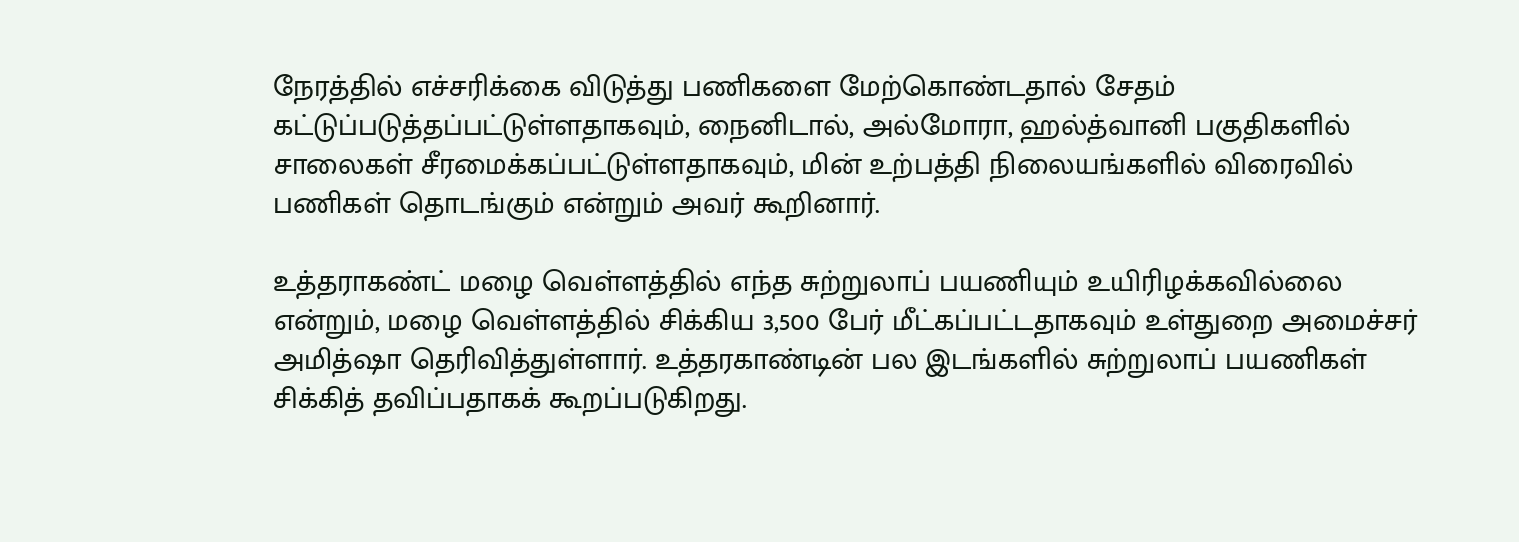நேரத்தில் எச்சரிக்கை விடுத்து பணிகளை மேற்கொண்டதால் சேதம் கட்டுப்படுத்தப்பட்டுள்ளதாகவும், நைனிடால், அல்மோரா, ஹல்த்வானி பகுதிகளில் சாலைகள் சீரமைக்கப்பட்டுள்ளதாகவும், மின் உற்பத்தி நிலையங்களில் விரைவில் பணிகள் தொடங்கும் என்றும் அவர் கூறினார்.

உத்தராகண்ட் மழை வெள்ளத்தில் எந்த சுற்றுலாப் பயணியும் உயிரிழக்கவில்லை என்றும், மழை வெள்ளத்தில் சிக்கிய 3,500 பேர் மீட்கப்பட்டதாகவும் உள்துறை அமைச்சர் அமித்ஷா தெரிவித்துள்ளார். உத்தரகாண்டின் பல இடங்களில் சுற்றுலாப் பயணிகள் சிக்கித் தவிப்பதாகக் கூறப்படுகிறது.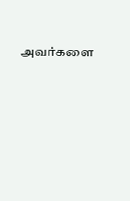அவர்களை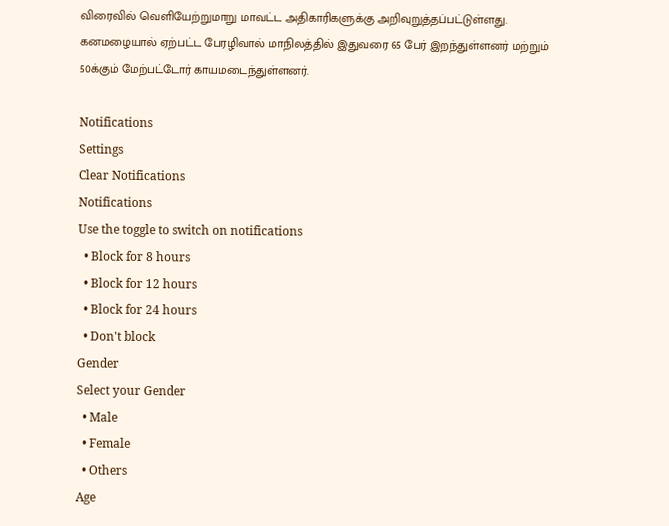விரைவில் வெளியேற்றுமாறு மாவட்ட அதிகாரிகளுக்கு அறிவுறுத்தப்பட்டுள்ளது. கனமழையால் ஏற்பட்ட பேரழிவால் மாநிலத்தில் இதுவரை 65 பேர் இறந்துள்ளனர் மற்றும் 50க்கும் மேற்பட்டோர் காயமடைந்துள்ளனர்.

Notifications
Settings
Clear Notifications
Notifications
Use the toggle to switch on notifications
  • Block for 8 hours
  • Block for 12 hours
  • Block for 24 hours
  • Don't block
Gender
Select your Gender
  • Male
  • Female
  • Others
Age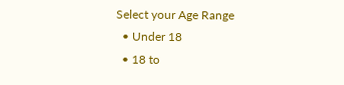Select your Age Range
  • Under 18
  • 18 to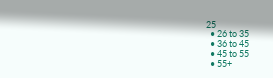25
  • 26 to 35
  • 36 to 45
  • 45 to 55
  • 55+